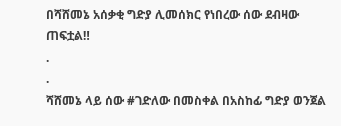በሻሸመኔ አሰቃቂ ግድያ ሊመሰክር የነበረው ሰው ደብዛው ጠፍቷል‼
.
.
ሻሸመኔ ላይ ሰው #ገድለው በመስቀል በአስከፊ ግድያ ወንጀል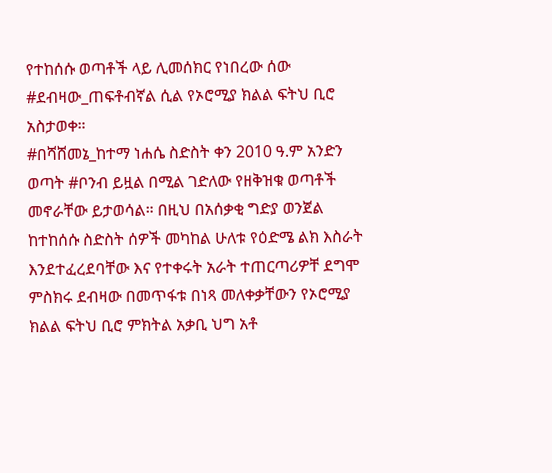የተከሰሱ ወጣቶች ላይ ሊመሰክር የነበረው ሰው #ደብዛው_ጠፍቶብኛል ሲል የኦሮሚያ ክልል ፍትህ ቢሮ አስታወቀ።
#በሻሸመኔ_ከተማ ነሐሴ ስድስት ቀን 2010 ዓ.ም አንድን ወጣት #ቦንብ ይዟል በሚል ገድለው የዘቅዝቁ ወጣቶች መኖራቸው ይታወሳል። በዚህ በአሰቃቂ ግድያ ወንጀል ከተከሰሱ ስድስት ሰዎች መካከል ሁለቱ የዕድሜ ልክ እስራት እንደተፈረደባቸው እና የተቀሩት አራት ተጠርጣሪዎቸ ደግሞ ምስክሩ ደብዛው በመጥፋቱ በነጻ መለቀቃቸውን የኦሮሚያ ክልል ፍትህ ቢሮ ምክትል አቃቢ ህግ አቶ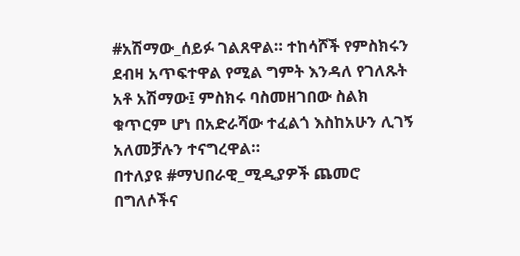#አሽማው_ሰይፉ ገልጸዋል። ተከሳሾች የምስክሩን ደብዛ አጥፍተዋል የሚል ግምት እንዳለ የገለጹት አቶ አሽማው፤ ምስክሩ ባስመዘገበው ስልክ ቁጥርም ሆነ በአድራሻው ተፈልጎ እስከአሁን ሊገኝ አለመቻሉን ተናግረዋል።
በተለያዩ #ማህበራዊ_ሚዲያዎች ጨመሮ በግለሶችና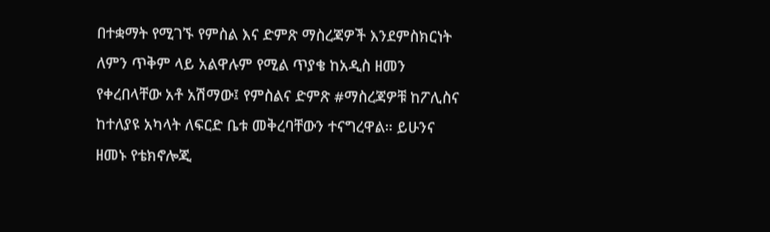በተቋማት የሚገኙ የምስል እና ድምጽ ማስረጃዎች እንደምስክርነት ለምን ጥቅም ላይ አልዋሉም የሚል ጥያቄ ከአዲስ ዘመን የቀረበላቸው አቶ አሽማው፤ የምስልና ድምጽ #ማስረጃዎቹ ከፖሊስና ከተለያዩ አካላት ለፍርድ ቤቱ መቅረባቸውን ተናግረዋል። ይሁንና ዘመኑ የቴክኖሎጂ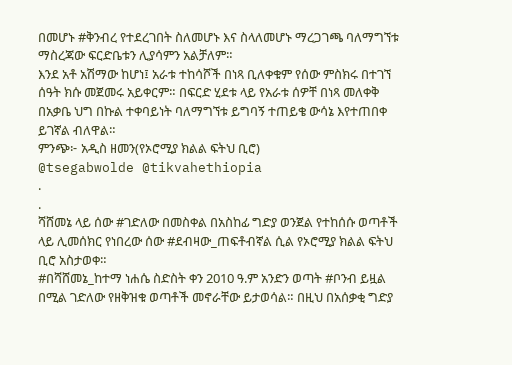በመሆኑ #ቅንብረ የተደረገበት ስለመሆኑ እና ስላለመሆኑ ማረጋገጫ ባለማግኘቱ ማስረጃው ፍርድቤቱን ሊያሳምን አልቻለም።
እንደ አቶ አሽማው ከሆነ፤ አራቱ ተከሳሾች በነጻ ቢለቀቁም የሰው ምስክሩ በተገኘ ሰዓት ክሱ መጀመሩ አይቀርም። በፍርድ ሂደቱ ላይ የአራቱ ሰዎቸ በነጻ መለቀቅ በአቃቤ ህግ በኩል ተቀባይነት ባለማግኘቱ ይግባኝ ተጠይቄ ውሳኔ እየተጠበቀ ይገኛል ብለዋል።
ምንጭ፦ አዲስ ዘመን(የኦሮሚያ ክልል ፍትህ ቢሮ)
@tsegabwolde @tikvahethiopia
.
.
ሻሸመኔ ላይ ሰው #ገድለው በመስቀል በአስከፊ ግድያ ወንጀል የተከሰሱ ወጣቶች ላይ ሊመሰክር የነበረው ሰው #ደብዛው_ጠፍቶብኛል ሲል የኦሮሚያ ክልል ፍትህ ቢሮ አስታወቀ።
#በሻሸመኔ_ከተማ ነሐሴ ስድስት ቀን 2010 ዓ.ም አንድን ወጣት #ቦንብ ይዟል በሚል ገድለው የዘቅዝቁ ወጣቶች መኖራቸው ይታወሳል። በዚህ በአሰቃቂ ግድያ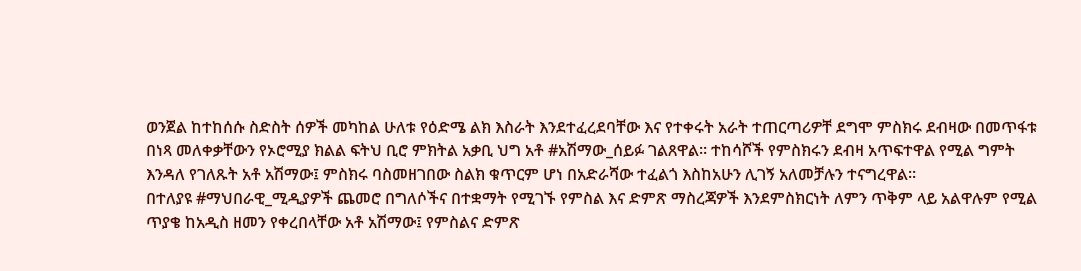ወንጀል ከተከሰሱ ስድስት ሰዎች መካከል ሁለቱ የዕድሜ ልክ እስራት እንደተፈረደባቸው እና የተቀሩት አራት ተጠርጣሪዎቸ ደግሞ ምስክሩ ደብዛው በመጥፋቱ በነጻ መለቀቃቸውን የኦሮሚያ ክልል ፍትህ ቢሮ ምክትል አቃቢ ህግ አቶ #አሽማው_ሰይፉ ገልጸዋል። ተከሳሾች የምስክሩን ደብዛ አጥፍተዋል የሚል ግምት እንዳለ የገለጹት አቶ አሽማው፤ ምስክሩ ባስመዘገበው ስልክ ቁጥርም ሆነ በአድራሻው ተፈልጎ እስከአሁን ሊገኝ አለመቻሉን ተናግረዋል።
በተለያዩ #ማህበራዊ_ሚዲያዎች ጨመሮ በግለሶችና በተቋማት የሚገኙ የምስል እና ድምጽ ማስረጃዎች እንደምስክርነት ለምን ጥቅም ላይ አልዋሉም የሚል ጥያቄ ከአዲስ ዘመን የቀረበላቸው አቶ አሽማው፤ የምስልና ድምጽ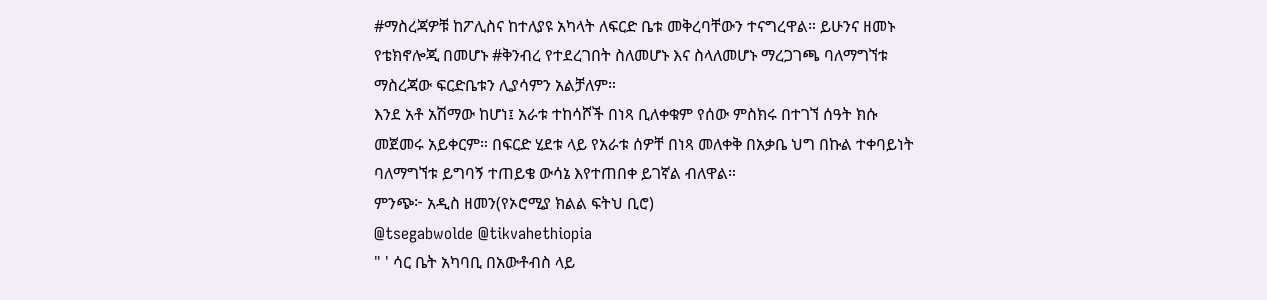#ማስረጃዎቹ ከፖሊስና ከተለያዩ አካላት ለፍርድ ቤቱ መቅረባቸውን ተናግረዋል። ይሁንና ዘመኑ የቴክኖሎጂ በመሆኑ #ቅንብረ የተደረገበት ስለመሆኑ እና ስላለመሆኑ ማረጋገጫ ባለማግኘቱ ማስረጃው ፍርድቤቱን ሊያሳምን አልቻለም።
እንደ አቶ አሽማው ከሆነ፤ አራቱ ተከሳሾች በነጻ ቢለቀቁም የሰው ምስክሩ በተገኘ ሰዓት ክሱ መጀመሩ አይቀርም። በፍርድ ሂደቱ ላይ የአራቱ ሰዎቸ በነጻ መለቀቅ በአቃቤ ህግ በኩል ተቀባይነት ባለማግኘቱ ይግባኝ ተጠይቄ ውሳኔ እየተጠበቀ ይገኛል ብለዋል።
ምንጭ፦ አዲስ ዘመን(የኦሮሚያ ክልል ፍትህ ቢሮ)
@tsegabwolde @tikvahethiopia
" ' ሳር ቤት አካባቢ በአውቶብስ ላይ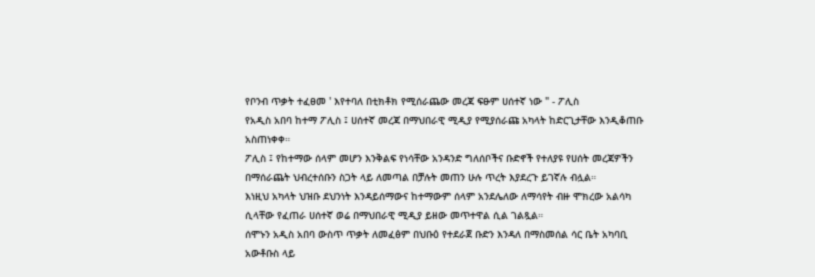የቦንብ ጥቃት ተፈፀመ ' እየተባለ በቲክቶክ የሚሰራጨው መረጃ ፍፁም ሀሰተኛ ነው " - ፖሊስ
የአዲስ አበባ ከተማ ፖሊስ ፤ ሀሰተኛ መረጃ በማህበራዊ ሚዲያ የሚያሰራጩ አካላት ከድርጊታቸው እንዲቆጠቡ አስጠነቀቀ።
ፖሊስ ፤ የከተማው ሰላም መሆን እንቅልፍ የነሳቸው አንዳንድ ግለሰቦችና ቡድኖች የተለያዩ የሀሰት መረጃዎችን በማሰራጨት ህብረተሰቡን ስጋት ላይ ለመጣል በቻሉት መጠን ሁሉ ጥረት እያደረጉ ይገኛሉ ብሏል።
እነዚህ አካላት ህዝቡ ደህንነት እንዳይሰማውና ከተማውም ሰላም አንደሌለው ለማሳየት ብዙ ሞክረው አልሳካ ሲላቸው የፈጠራ ሀሰተኛ ወሬ በማህበራዊ ሚዲያ ይዘው መጥተዋል ሲል ገልጿል።
ሰሞኑን አዲስ አበባ ውስጥ ጥቃት ለመፈፅም በህቡዕ የተደራጀ ቡድን እንዳለ በማስመሰል ሳር ቤት አካባቢ አውቶቡስ ላይ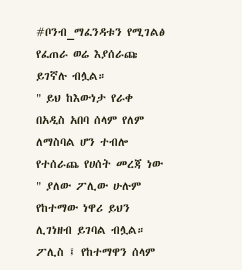#ቦንብ_ማፈንዳቱን የሚገልፅ የፈጠራ ወሬ እያሰራጩ ይገኛሉ ብሏል።
" ይህ ከእውነታ የራቀ በአዲስ አበባ ሰላም የለም ለማስባል ሆን ተብሎ የተሰራጨ የሀሰት መረጃ ነው " ያለው ፖሊው ሁሉም የከተማው ነዋሪ ይህን ሊገነዘብ ይገባል ብሏል።
ፖሊስ ፤ የከተማዋን ሰላም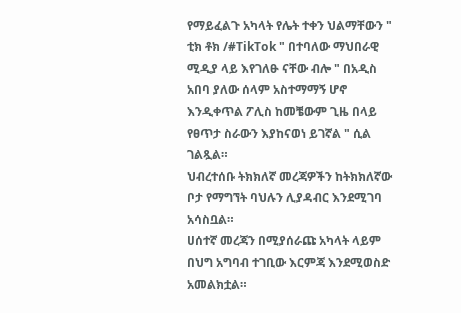የማይፈልጉ አካላት የሌት ተቀን ህልማቸውን " ቲክ ቶክ /#TikTok " በተባለው ማህበራዊ ሚዲያ ላይ እየገለፁ ናቸው ብሎ " በአዲስ አበባ ያለው ሰላም አስተማማኝ ሆኖ እንዲቀጥል ፖሊስ ከመቼውም ጊዜ በላይ የፀጥታ ስራውን እያከናወነ ይገኛል " ሲል ገልጿል።
ህብረተሰቡ ትክክለኛ መረጃዎችን ከትክክለኛው ቦታ የማግኘት ባህሉን ሊያዳብር እንደሚገባ አሳስቧል።
ሀሰተኛ መረጃን በሚያሰራጩ አካላት ላይም በህግ አግባብ ተገቢው እርምጃ እንደሚወስድ አመልክቷል።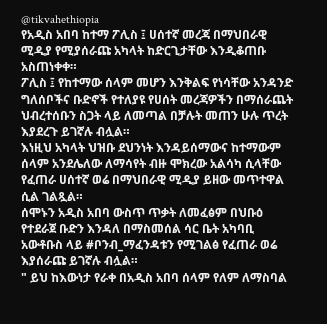@tikvahethiopia
የአዲስ አበባ ከተማ ፖሊስ ፤ ሀሰተኛ መረጃ በማህበራዊ ሚዲያ የሚያሰራጩ አካላት ከድርጊታቸው እንዲቆጠቡ አስጠነቀቀ።
ፖሊስ ፤ የከተማው ሰላም መሆን እንቅልፍ የነሳቸው አንዳንድ ግለሰቦችና ቡድኖች የተለያዩ የሀሰት መረጃዎችን በማሰራጨት ህብረተሰቡን ስጋት ላይ ለመጣል በቻሉት መጠን ሁሉ ጥረት እያደረጉ ይገኛሉ ብሏል።
እነዚህ አካላት ህዝቡ ደህንነት እንዳይሰማውና ከተማውም ሰላም አንደሌለው ለማሳየት ብዙ ሞክረው አልሳካ ሲላቸው የፈጠራ ሀሰተኛ ወሬ በማህበራዊ ሚዲያ ይዘው መጥተዋል ሲል ገልጿል።
ሰሞኑን አዲስ አበባ ውስጥ ጥቃት ለመፈፅም በህቡዕ የተደራጀ ቡድን እንዳለ በማስመሰል ሳር ቤት አካባቢ አውቶቡስ ላይ #ቦንብ_ማፈንዳቱን የሚገልፅ የፈጠራ ወሬ እያሰራጩ ይገኛሉ ብሏል።
" ይህ ከእውነታ የራቀ በአዲስ አበባ ሰላም የለም ለማስባል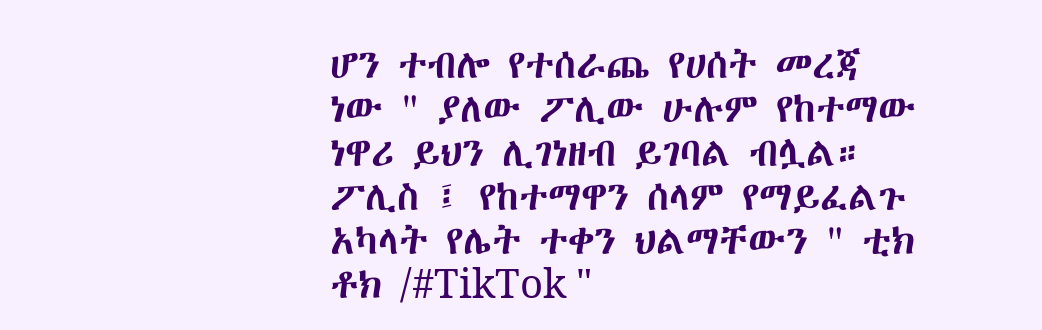ሆን ተብሎ የተሰራጨ የሀሰት መረጃ ነው " ያለው ፖሊው ሁሉም የከተማው ነዋሪ ይህን ሊገነዘብ ይገባል ብሏል።
ፖሊስ ፤ የከተማዋን ሰላም የማይፈልጉ አካላት የሌት ተቀን ህልማቸውን " ቲክ ቶክ /#TikTok "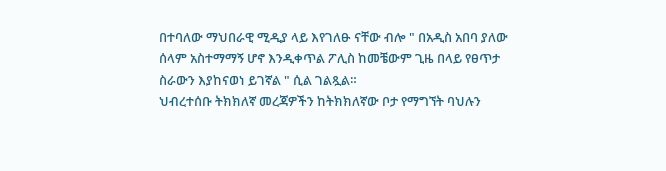በተባለው ማህበራዊ ሚዲያ ላይ እየገለፁ ናቸው ብሎ " በአዲስ አበባ ያለው ሰላም አስተማማኝ ሆኖ እንዲቀጥል ፖሊስ ከመቼውም ጊዜ በላይ የፀጥታ ስራውን እያከናወነ ይገኛል " ሲል ገልጿል።
ህብረተሰቡ ትክክለኛ መረጃዎችን ከትክክለኛው ቦታ የማግኘት ባህሉን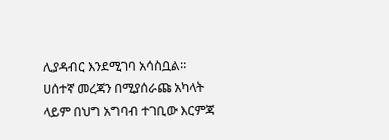ሊያዳብር እንደሚገባ አሳስቧል።
ሀሰተኛ መረጃን በሚያሰራጩ አካላት ላይም በህግ አግባብ ተገቢው እርምጃ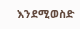እንደሚወስድ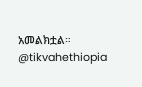አመልክቷል።
@tikvahethiopia